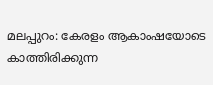മലപ്പുറം: കേരളം ആകാംഷയോടെ കാത്തിരിക്കുന്ന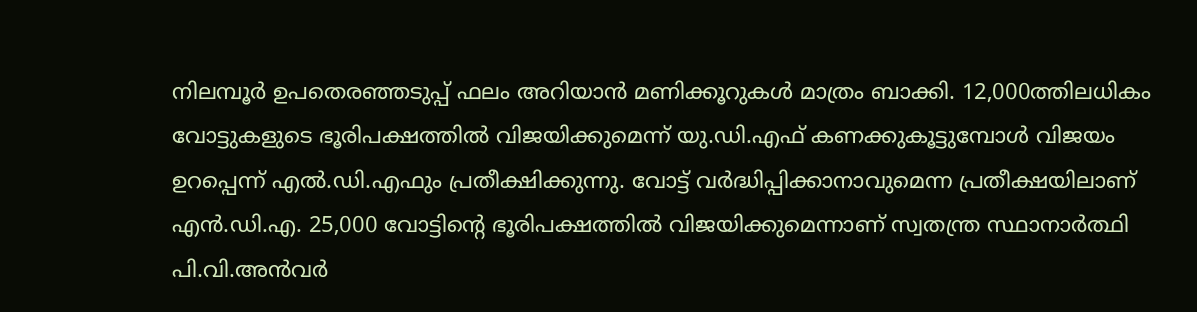നിലമ്പൂർ ഉപതെരഞ്ഞടുപ്പ് ഫലം അറിയാൻ മണിക്കൂറുകൾ മാത്രം ബാക്കി. 12,000ത്തിലധികം വോട്ടുകളുടെ ഭൂരിപക്ഷത്തിൽ വിജയിക്കുമെന്ന് യു.ഡി.എഫ് കണക്കുകൂട്ടുമ്പോൾ വിജയം ഉറപ്പെന്ന് എൽ.ഡി.എഫും പ്രതീക്ഷിക്കുന്നു. വോട്ട് വർദ്ധിപ്പിക്കാനാവുമെന്ന പ്രതീക്ഷയിലാണ് എൻ.ഡി.എ. 25,000 വോട്ടിന്റെ ഭൂരിപക്ഷത്തിൽ വിജയിക്കുമെന്നാണ് സ്വതന്ത്ര സ്ഥാനാർത്ഥി പി.വി.അൻവർ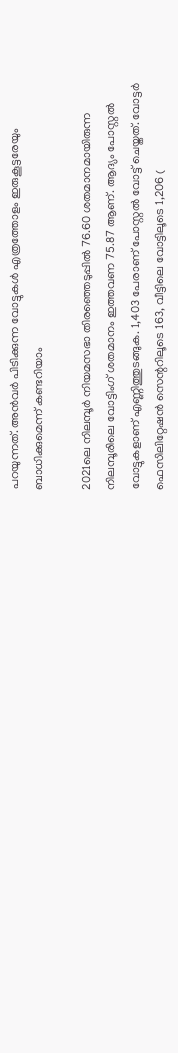പറയുന്നത്. അൻവർ പിടിക്കുന്ന വോട്ടുകൾ എത്രത്തോളം ഇരുകൂട്ടരേയും ബാധിക്കുമെന്ന് കണ്ടറിയാം

2021ലെ നിലമ്പൂർ നിയമസഭാ തിരഞ്ഞെടുപ്പിൽ 76.60 ശതമാനമായിരുന്ന നിലമ്പൂരിലെ വോട്ടിംഗ് ശതമാനം ഇത്തവണ 75.87 ആണ്. ആദ്യം പോസ്റ്റൽ വോട്ടുകളാണ് എണ്ണിത്തുടങ്ങുക. 1,403 പേരാണ് പോസ്റ്റൽ വോട്ട് ചെയ്തത്. വോട്ടർ ഫെസിലിറ്റേഷൻ സെന്ററിലൂടെ 163, വീട്ടിലെ വോട്ടിലൂടെ 1,206 (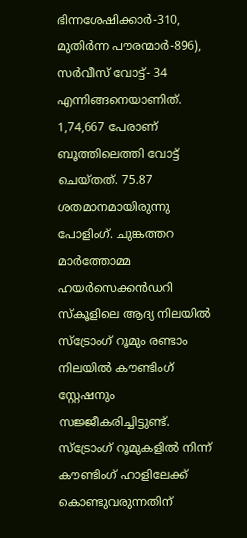ഭിന്നശേഷിക്കാർ-310, മുതിർന്ന പൗരന്മാർ-896), സർവീസ് വോട്ട്- 34 എന്നിങ്ങനെയാണിത്. 1,74,667 പേരാണ് ബൂത്തിലെത്തി വോട്ട് ചെയ്തത്. 75.87 ശതമാനമായിരുന്നു പോളിംഗ്‌. ചുങ്കത്തറ മാർത്തോമ്മ ഹയർസെക്കൻഡറി സ്‌കൂളിലെ ആദ്യ നിലയിൽ സ്‌ട്രോംഗ് റൂമും രണ്ടാം നിലയിൽ കൗണ്ടിംഗ് സ്റ്റേഷനും സജ്ജീകരിച്ചിട്ടുണ്ട്. സ്‌ട്രോംഗ് റൂമുകളിൽ നിന്ന് കൗണ്ടിംഗ് ഹാളിലേക്ക് കൊണ്ടുവരുന്നതിന്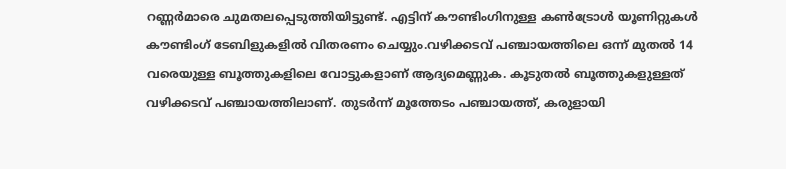റണ്ണർമാരെ ചുമതലപ്പെടുത്തിയിട്ടുണ്ട്. എട്ടിന് കൗണ്ടിംഗിനുള്ള കൺട്രോൾ യൂണിറ്റുകൾ കൗണ്ടിംഗ് ടേബിളുകളിൽ വിതരണം ചെയ്യും.വഴിക്കടവ് പഞ്ചായത്തിലെ ഒന്ന് മുതൽ 14 വരെയുള്ള ബൂത്തുകളിലെ വോട്ടുകളാണ് ആദ്യമെണ്ണുക. കൂടുതൽ ബൂത്തുകളുള്ളത് വഴിക്കടവ് പഞ്ചായത്തിലാണ്. തുടർന്ന് മൂത്തേടം പഞ്ചായത്ത്, കരുളായി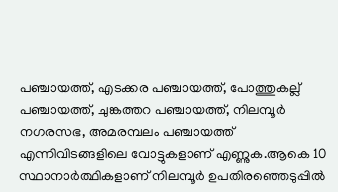പഞ്ചായത്ത്, എടക്കര പഞ്ചായത്ത്, പോത്തുകല്ല് പഞ്ചായത്ത്, ചുങ്കത്തറ പഞ്ചായത്ത്, നിലമ്പൂർ നഗരസഭ, അമരമ്പലം പഞ്ചായത്ത് എന്നിവിടങ്ങളിലെ വോട്ടുകളാണ് എണ്ണുക.ആകെ 10 സ്ഥാനാർത്ഥികളാണ് നിലമ്പൂർ ഉപതിരഞ്ഞെടുപ്പിൽ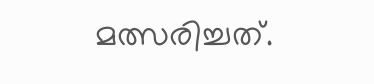മത്സരിച്ചത്.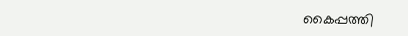കൈപ്പത്തി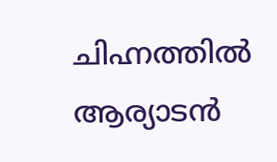ചിഹ്നത്തിൽ ആര്യാടൻ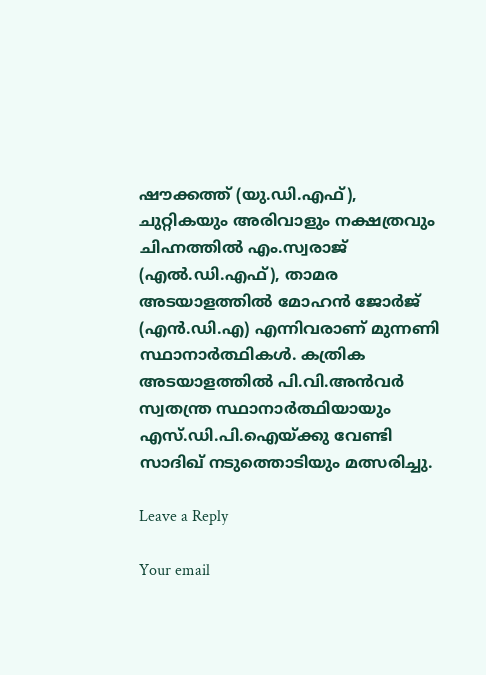ഷൗക്കത്ത് (യു.ഡി.എഫ്), ചുറ്റികയും അരിവാളും നക്ഷത്രവും ചിഹ്നത്തിൽ എം.സ്വരാജ് (എൽ.ഡി.എഫ്), താമര അടയാളത്തിൽ മോഹൻ ജോർജ് (എൻ.ഡി.എ) എന്നിവരാണ് മുന്നണി സ്ഥാനാർത്ഥികൾ. കത്രിക അടയാളത്തിൽ പി.വി.അൻവർ സ്വതന്ത്ര സ്ഥാനാർത്ഥിയായും എസ്.ഡി.പി.ഐയ്ക്കു വേണ്ടി സാദിഖ് നടുത്തൊടിയും മത്സരിച്ചു.

Leave a Reply

Your email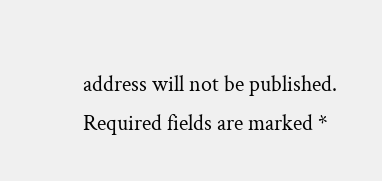address will not be published. Required fields are marked *